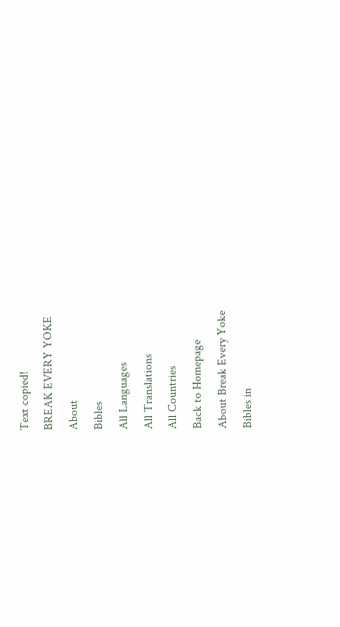Text copied!
BREAK EVERY YOKE
About
Bibles
All Languages
All Translations
All Countries
Back to Homepage
About Break Every Yoke
Bibles in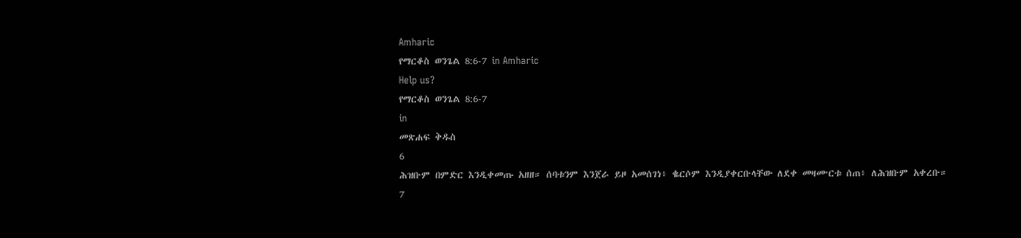Amharic
የማርቆስ ወንጌል 8:6-7 in Amharic
Help us?
የማርቆስ ወንጌል 8:6-7
in
መጽሐፍ ቅዱስ
6
ሕዝቡም በምድር እንዲቀመጡ አዘዘ። ሰባቱንም እንጀራ ይዞ አመሰገነ፥ ቈርሶም እንዲያቀርቡላቸው ለደቀ መዛሙርቱ ሰጠ፥ ለሕዝቡም አቀረቡ።
7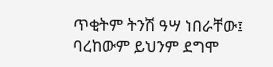ጥቂትም ትንሽ ዓሣ ነበራቸው፤ ባረከውም ይህንም ደግሞ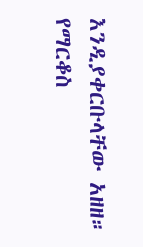እንዲያቀርቡላቸው አዘዘ።
የማርቆስ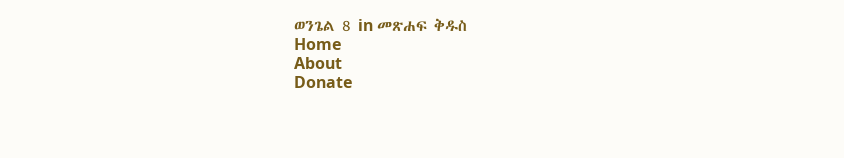ወንጌል 8 in መጽሐፍ ቅዱስ
Home
About
Donate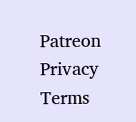Patreon
Privacy
Terms